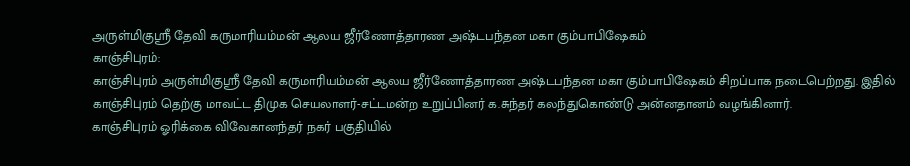அருள்மிகுஸ்ரீ தேவி கருமாரியம்மன் ஆலய ஜீர்ணோத்தாரண அஷ்டபந்தன மகா கும்பாபிஷேகம்
காஞ்சிபுரம்:
காஞ்சிபுரம் அருள்மிகுஸ்ரீ தேவி கருமாரியம்மன் ஆலய ஜீர்ணோத்தாரண அஷ்டபந்தன மகா கும்பாபிஷேகம் சிறப்பாக நடைபெற்றது. இதில் காஞ்சிபுரம் தெற்கு மாவட்ட திமுக செயலாளர்-சட்டமன்ற உறுப்பினர் க.சுந்தர் கலந்துகொண்டு அன்னதானம் வழங்கினார்.
காஞ்சிபுரம் ஓரிக்கை விவேகானந்தர் நகர் பகுதியில்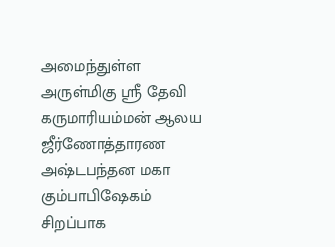அமைந்துள்ள அருள்மிகு ஸ்ரீ தேவி கருமாரியம்மன் ஆலய ஜீர்ணோத்தாரண அஷ்டபந்தன மகா கும்பாபிஷேகம் சிறப்பாக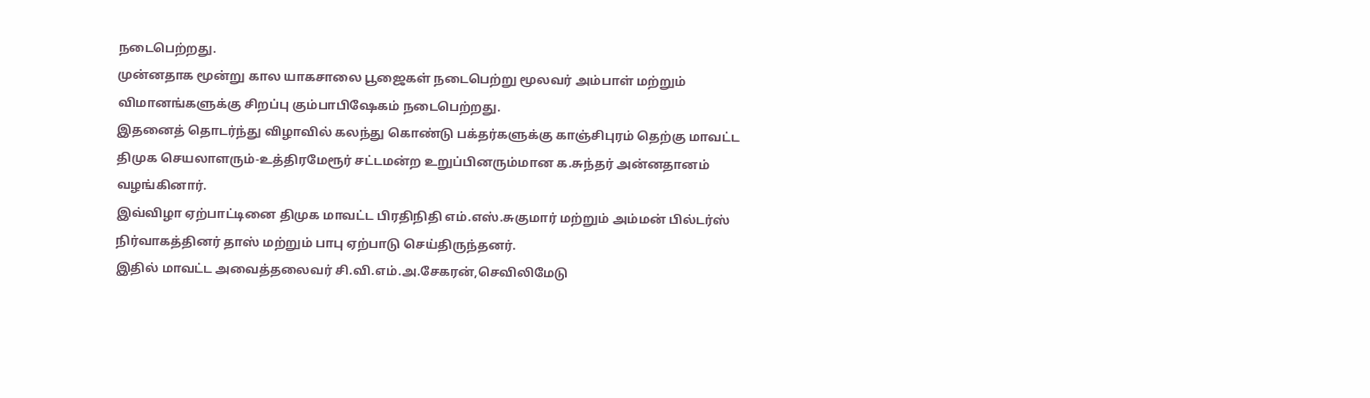நடைபெற்றது.
முன்னதாக மூன்று கால யாகசாலை பூஜைகள் நடைபெற்று மூலவர் அம்பாள் மற்றும் விமானங்களுக்கு சிறப்பு கும்பாபிஷேகம் நடைபெற்றது.
இதனைத் தொடர்ந்து விழாவில் கலந்து கொண்டு பக்தர்களுக்கு காஞ்சிபுரம் தெற்கு மாவட்ட திமுக செயலாளரும்-உத்திரமேரூர் சட்டமன்ற உறுப்பினரும்மான க.சுந்தர் அன்னதானம் வழங்கினார்.
இவ்விழா ஏற்பாட்டினை திமுக மாவட்ட பிரதிநிதி எம்.எஸ்.சுகுமார் மற்றும் அம்மன் பில்டர்ஸ் நிர்வாகத்தினர் தாஸ் மற்றும் பாபு ஏற்பாடு செய்திருந்தனர்.
இதில் மாவட்ட அவைத்தலைவர் சி.வி.எம்.அ.சேகரன்,செவிலிமேடு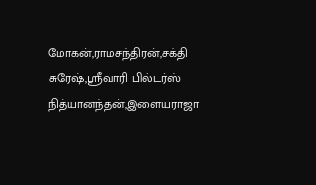மோகன்,ராமசந்திரன்,சக்தி சுரேஷ்,ஸ்ரீவாரி பில்டர்ஸ் நித்யானந்தன்,இளையராஜா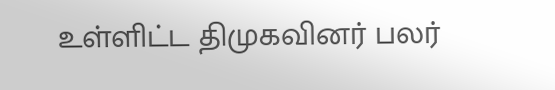உள்ளிட்ட திமுகவினர் பலர்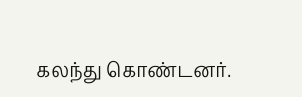கலந்து கொண்டனர்.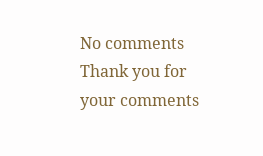No comments
Thank you for your comments